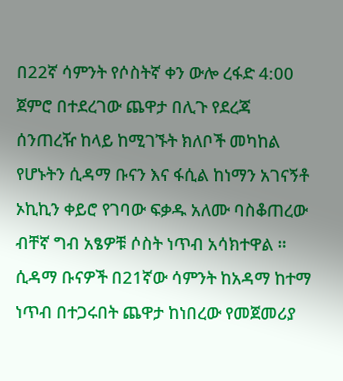በ22ኛ ሳምንት የሶስትኛ ቀን ውሎ ረፋድ 4:00 ጀምሮ በተደረገው ጨዋታ በሊጉ የደረጃ ሰንጠረዥ ከላይ ከሚገኙት ክለቦች መካከል የሆኑትን ሲዳማ ቡናን እና ፋሲል ከነማን አገናኝቶ ኦኪኪን ቀይሮ የገባው ፍቃዱ አለሙ ባስቆጠረው ብቸኛ ግብ አፄዎቹ ሶስት ነጥብ አሳክተዋል ።
ሲዳማ ቡናዎች በ21ኛው ሳምንት ከአዳማ ከተማ ነጥብ በተጋሩበት ጨዋታ ከነበረው የመጀመሪያ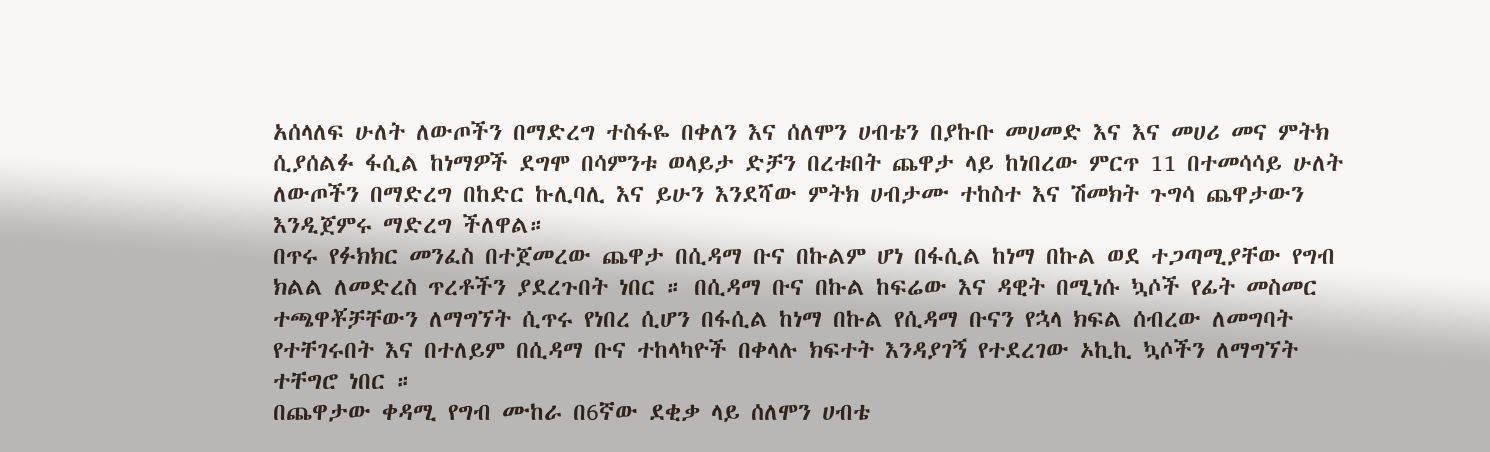አሰላለፍ ሁለት ለውጦችን በማድረግ ተስፋዬ በቀለን እና ሰለሞን ሀብቴን በያኩቡ መሀመድ እና እና መሀሪ መና ምትክ ሲያሰልፉ ፋሲል ከነማዎች ደግሞ በሳምንቱ ወላይታ ድቻን በረቱበት ጨዋታ ላይ ከነበረው ምርጥ 11 በተመሳሳይ ሁለት ለውጦችን በማድረግ በከድር ኩሊባሊ እና ይሁን እንደሻው ምትክ ሀብታሙ ተከስተ እና ሽመክት ጉግሳ ጨዋታውን እንዲጀምሩ ማድረግ ችለዋል።
በጥሩ የፉክክር መንፈስ በተጀመረው ጨዋታ በሲዳማ ቡና በኩልም ሆነ በፋሲል ከነማ በኩል ወደ ተጋጣሚያቸው የግብ ክልል ለመድረስ ጥረቶችን ያደረጉበት ነበር ። በሲዳማ ቡና በኩል ከፍሬው እና ዳዊት በሚነሱ ኳሶች የፊት መስመር ተጫዋቾቻቸውን ለማግኘት ሲጥሩ የነበረ ሲሆን በፋሲል ከነማ በኩል የሲዳማ ቡናን የኋላ ክፍል ሰብረው ለመግባት የተቸገሩበት እና በተለይም በሲዳማ ቡና ተከላካዮች በቀላሉ ክፍተት እንዳያገኝ የተደረገው ኦኪኪ ኳሶችን ለማግኘት ተቸግሮ ነበር ።
በጨዋታው ቀዳሚ የግብ ሙከራ በ6ኛው ደቂቃ ላይ ሰለሞን ሀብቴ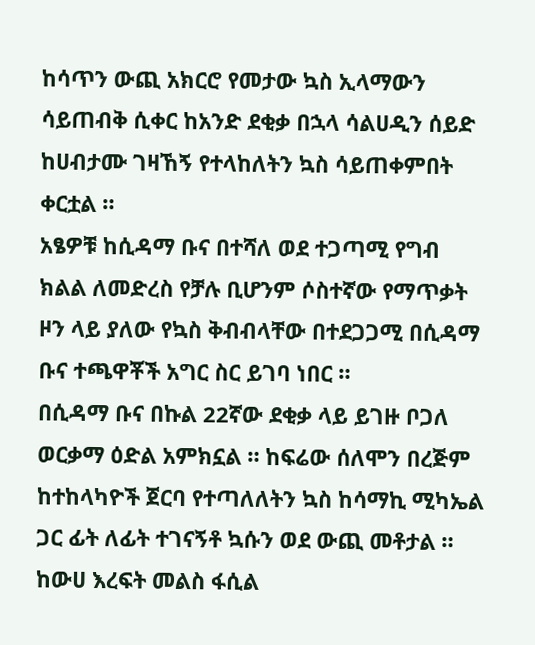ከሳጥን ውጪ አክርሮ የመታው ኳስ ኢላማውን ሳይጠብቅ ሲቀር ከአንድ ደቂቃ በኋላ ሳልሀዲን ሰይድ ከሀብታሙ ገዛኸኝ የተላከለትን ኳስ ሳይጠቀምበት ቀርቷል ።
አፄዎቹ ከሲዳማ ቡና በተሻለ ወደ ተጋጣሚ የግብ ክልል ለመድረስ የቻሉ ቢሆንም ሶስተኛው የማጥቃት ዞን ላይ ያለው የኳስ ቅብብላቸው በተደጋጋሚ በሲዳማ ቡና ተጫዋቾች አግር ስር ይገባ ነበር ።
በሲዳማ ቡና በኩል 22ኛው ደቂቃ ላይ ይገዙ ቦጋለ ወርቃማ ዕድል አምክኗል ። ከፍሬው ሰለሞን በረጅም ከተከላካዮች ጀርባ የተጣለለትን ኳስ ከሳማኪ ሚካኤል ጋር ፊት ለፊት ተገናኝቶ ኳሱን ወደ ውጪ መቶታል ።
ከውሀ እረፍት መልስ ፋሲል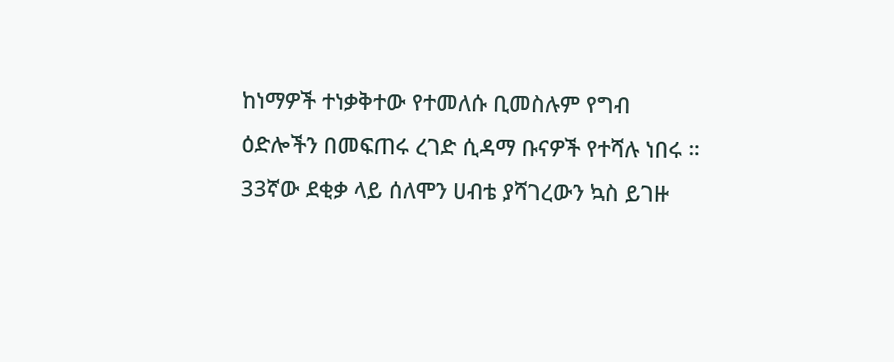ከነማዎች ተነቃቅተው የተመለሱ ቢመስሉም የግብ ዕድሎችን በመፍጠሩ ረገድ ሲዳማ ቡናዎች የተሻሉ ነበሩ ።
33ኛው ደቂቃ ላይ ሰለሞን ሀብቴ ያሻገረውን ኳስ ይገዙ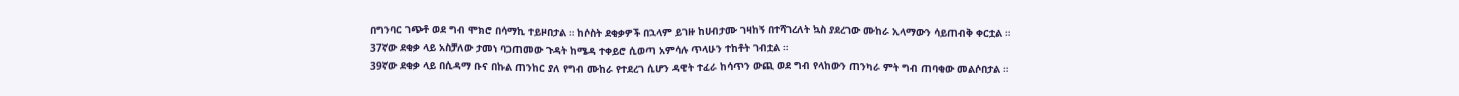በግንባር ገጭቶ ወደ ግብ ሞክሮ በሳማኪ ተይዞበታል ። ከሶስት ደቂቃዎች በኋላም ይገዙ ከሀብታሙ ገዛከኝ በተሻገረለት ኳስ ያደረገው ሙከራ ኢላማውን ሳይጠብቅ ቀርቷል ።
37ኛው ደቂቃ ላይ አስቻለው ታመነ ባጋጠመው ጉዳት ከሜዳ ተቀይሮ ሲወጣ አምሳሉ ጥላሁን ተከቶት ገብቷል ።
39ኛው ደቂቃ ላይ በሲዳማ ቡና በኩል ጠንከር ያለ የግብ ሙከራ የተደረገ ሲሆን ዳዊት ተፈራ ከሳጥን ውጪ ወደ ግብ የላከውን ጠንካራ ምት ግብ ጠባቂው መልሶበታል ።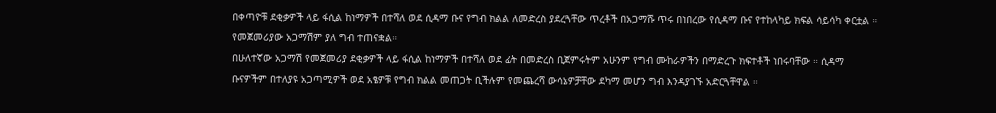በቀጣዮቹ ደቂቃዎች ላይ ፋሲል ከነማዎች በተሻለ ወደ ሲዳማ ቡና የግብ ክልል ለመድረስ ያደረጓቸው ጥረቶች በአጋማሹ ጥሩ በነበረው የሲዳማ ቡና የተከላካይ ክፍል ሳይሳካ ቀርቷል ። የመጀመሪያው አጋማሽም ያለ ግብ ተጠናቋል።
በሁለተኛው አጋማሽ የመጀመሪያ ደቂቃዎች ላይ ፋሲል ከነማዎች በተሻለ ወደ ፊት በመድረስ ቢጀምሩትም አሁንም የግብ ሙከራዎችን በማድረጉ ክፍተቶች ነበሩባቸው ። ሲዳማ ቡናዎችም በተለያዩ አጋጣሚዎች ወደ አፄዎቹ የግብ ክልል መጠጋት ቢችሉም የመጨረሻ ውሳኔዎቻቸው ደካማ መሆን ግብ እንዳያገኙ አድርጓቸዋል ።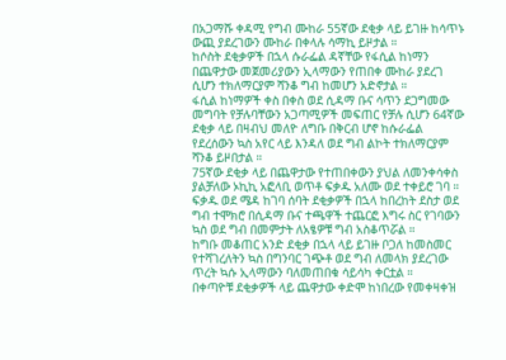በአጋማሹ ቀዳሚ የግብ ሙከራ 55ኛው ደቂቃ ላይ ይገዙ ከሳጥኑ ውጪ ያደረገውን ሙከራ በቀላሉ ሳማኪ ይዞታል ።
ከሶስት ደቂቃዎች በኋላ ሱራፌል ዳኛቸው የፋሲል ከነማን በጨዋታው መጀመሪያውን ኢላማውን የጠበቀ ሙከራ ያደረገ ሲሆን ተክለማርያም ሻንቆ ግብ ከመሆን አድኖታል ።
ፋሲል ከነማዎች ቀስ በቀስ ወደ ሲዳማ ቡና ሳጥን ደጋግመው መግባት የቻሉባቸውን አጋጣሚዎች መፍጠር የቻሉ ሲሆን 64ኛው ደቂቃ ላይ በዛብህ መለዮ ለግቡ በቅርብ ሆኖ ከሱራፌል የደረሰውን ኳስ አየር ላይ እንዳለ ወደ ግብ ልኮት ተክለማርያም ሻንቆ ይዞበታል ።
75ኛው ደቂቃ ላይ በጨዋታው የተጠበቀውን ያህል ለመንቀሳቀስ ያልቻለው ኦኪኪ አፎላቢ ወጥቶ ፍቃዱ አለሙ ወደ ተቀይሮ ገባ ። ፍቃዱ ወደ ሜዳ ከገባ ሰባት ደቂቃዎች በኋላ ከበረከት ደስታ ወደ ግብ ተሞክሮ በሲዳማ ቡና ተጫዋች ተጨርፎ እግሩ ስር የገባውን ኳስ ወደ ግብ በመምታት ለአፄዎቹ ግብ አስቆጥሯል ።
ከግቡ መቆጠር አንድ ደቂቃ በኋላ ላይ ይገዙ ቦጋለ ከመስመር የተሻገረለትን ኳስ በግንባር ገጭቶ ወደ ግብ ለመላክ ያደረገው ጥረት ኳሱ ኢላማውን ባለመጠበቁ ሳይሳካ ቀርቷል ።
በቀጣዮቹ ደቂቃዎች ላይ ጨዋታው ቀድሞ ከነበረው የመቀዛቀዝ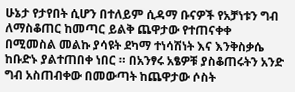ሁኔታ የታየበት ሲሆን በተለይም ሲዳማ ቡናዎች የአቻነቱን ግብ ለማስቆጠር ከመጣር ይልቅ ጨዋታው የተጠናቀቀ በሚመስል መልኩ ያሳዩት ደካማ ተነሳሽነት እና እንቅስቃሴ ከቡድኑ ያልተጠበቀ ነበር ። በአንፃሩ አፄዎቹ ያስቆጠሩትን አንድ ግብ አስጠብቀው በመውጣት ከጨዋታው ሶስት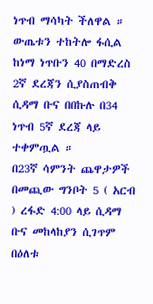ነጥብ ማሳካት ችለዋል ።
ውጤቱን ተከትሎ ፋሲል ከነማ ነጥቡን 40 በማድረስ 2ኛ ደረጃን ሲያስጠብቅ ሲዳማ ቡና በበኩሉ በ34 ነጥብ 5ኛ ደረጃ ላይ ተቀምጧል ።
በ23ኛ ሳምንት ጨዋታዎች በመጪው ግንቦት 5 ( አርብ ) ረፋድ 4:00 ላይ ሲዳማ ቡና መከላከያን ሲገጥም በዕለቱ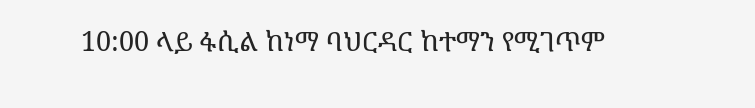10:00 ላይ ፋሲል ከነማ ባህርዳር ከተማን የሚገጥም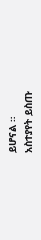ይሆናል ።
አስተያየት ይስጡ